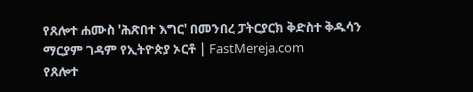የጸሎተ ሐሙስ 'ሕጽበተ እግር' በመንበረ ፓትርያርክ ቅድስተ ቅዱሳን ማርያም ገዳም የኢትዮጵያ ኦርቶ | FastMereja.com
የጸሎተ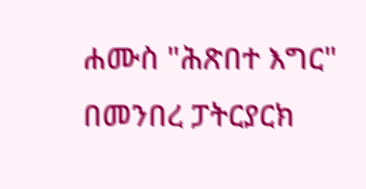ሐሙስ "ሕጽበተ እግር" በመንበረ ፓትርያርክ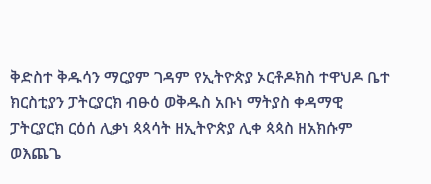ቅድስተ ቅዱሳን ማርያም ገዳም የኢትዮጵያ ኦርቶዶክስ ተዋህዶ ቤተ ክርስቲያን ፓትርያርክ ብፁዕ ወቅዱስ አቡነ ማትያስ ቀዳማዊ ፓትርያርክ ርዕሰ ሊቃነ ጳጳሳት ዘኢትዮጵያ ሊቀ ጳጳስ ዘአክሱም ወእጨጌ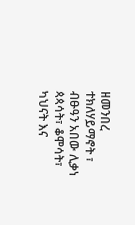ዘመንበረ ተክለሃይማኖት ፣ ብፁዓን አበው ሊቃነ ጳጳሳት፣ ቆሞሳት፣ ካህናት እና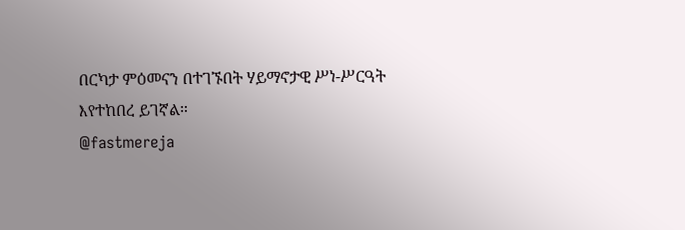በርካታ ምዕመናን በተገኙበት ሃይማኖታዊ ሥነ-ሥርዓት እየተከበረ ይገኛል።
@fastmereja